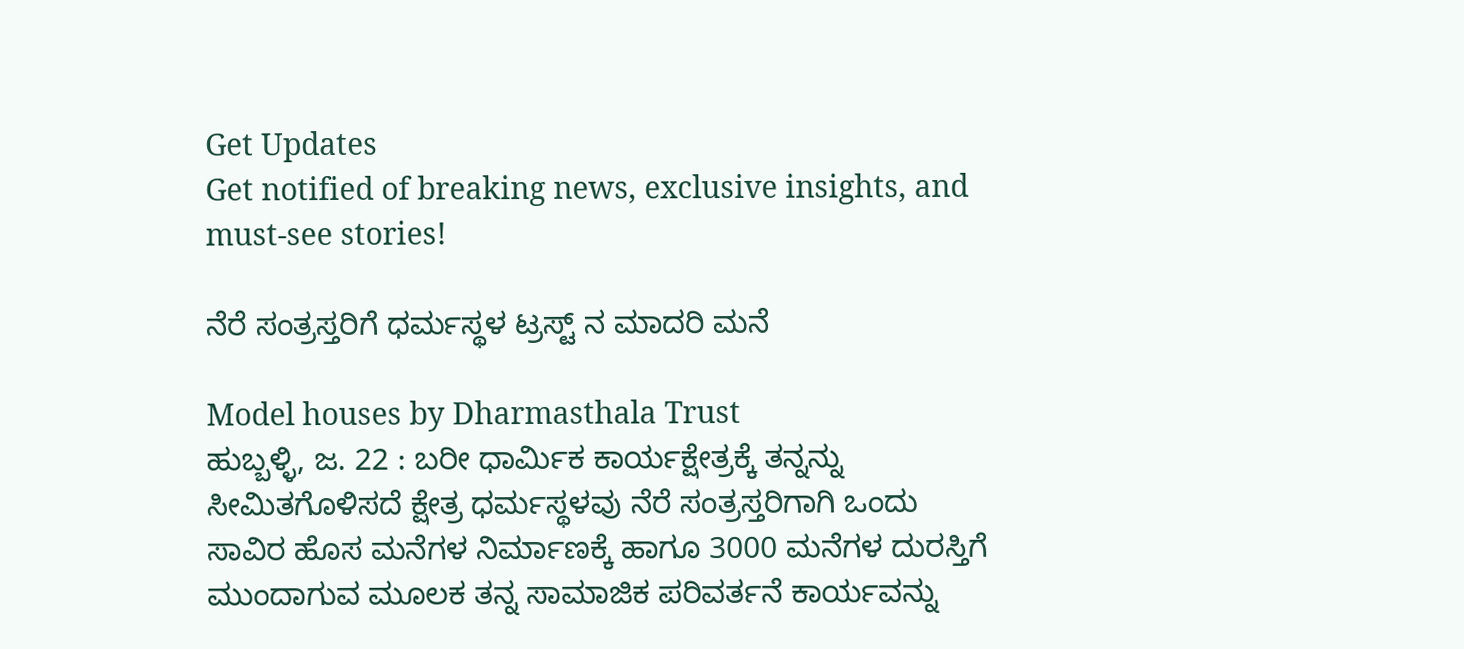Get Updates
Get notified of breaking news, exclusive insights, and must-see stories!

ನೆರೆ ಸಂತ್ರಸ್ತರಿಗೆ ಧರ್ಮಸ್ಥಳ ಟ್ರಸ್ಟ್ ನ ಮಾದರಿ ಮನೆ

Model houses by Dharmasthala Trust
ಹುಬ್ಬಳ್ಳಿ, ಜ. 22 : ಬರೀ ಧಾರ್ಮಿಕ ಕಾರ್ಯಕ್ಷೇತ್ರಕ್ಕೆ ತನ್ನನ್ನು ಸೀಮಿತಗೊಳಿಸದೆ ಕ್ಷೇತ್ರ ಧರ್ಮಸ್ಥಳವು ನೆರೆ ಸಂತ್ರಸ್ತರಿಗಾಗಿ ಒಂದು ಸಾವಿರ ಹೊಸ ಮನೆಗಳ ನಿರ್ಮಾಣಕ್ಕೆ ಹಾಗೂ 3000 ಮನೆಗಳ ದುರಸ್ತಿಗೆ ಮುಂದಾಗುವ ಮೂಲಕ ತನ್ನ ಸಾಮಾಜಿಕ ಪರಿವರ್ತನೆ ಕಾರ್ಯವನ್ನು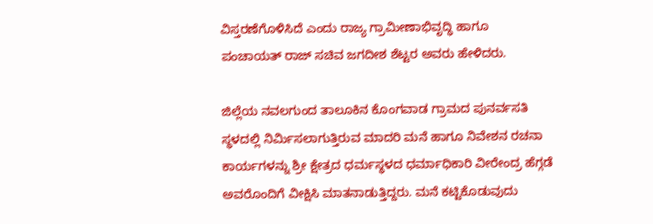ವಿಸ್ತರಣೆಗೊಳಿಸಿದೆ ಎಂದು ರಾಜ್ಯ ಗ್ರಾಮೀಣಾಭಿವೃದ್ಧಿ ಹಾಗೂ ಪಂಚಾಯತ್ ರಾಜ್ ಸಚಿವ ಜಗದೀಶ ಶೆಟ್ಟರ ಅವರು ಹೇಳಿದರು.

ಜಿಲ್ಲೆಯ ನವಲಗುಂದ ತಾಲೂಕಿನ ಕೊಂಗವಾಡ ಗ್ರಾಮದ ಪುನರ್ವಸತಿ ಸ್ಥಳದಲ್ಲಿ ನಿರ್ಮಿಸಲಾಗುತ್ತಿರುವ ಮಾದರಿ ಮನೆ ಹಾಗೂ ನಿವೇಶನ ರಚನಾ ಕಾರ್ಯಗಳನ್ನು ಶ್ರೀ ಕ್ಷೇತ್ರದ ಧರ್ಮಸ್ಥಳದ ಧರ್ಮಾಧಿಕಾರಿ ವೀರೇಂದ್ರ ಹೆಗ್ಗಡೆ ಅವರೊಂದಿಗೆ ವೀಕ್ಷಿಸಿ ಮಾತನಾಡುತ್ತಿದ್ದರು. ಮನೆ ಕಟ್ಟಿಕೊಡುವುದು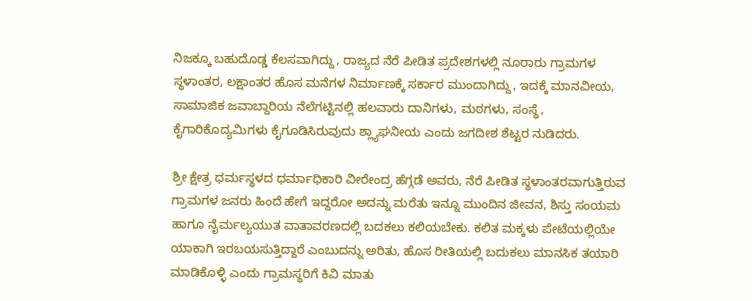ನಿಜಕ್ಕೂ ಬಹುದೊಡ್ಡ ಕೆಲಸವಾಗಿದ್ದು, ರಾಜ್ಯದ ನೆರೆ ಪೀಡಿತ ಪ್ರದೇಶಗಳಲ್ಲಿ ನೂರಾರು ಗ್ರಾಮಗಳ ಸ್ಥಳಾಂತರ, ಲಕ್ಷಾಂತರ ಹೊಸ ಮನೆಗಳ ನಿರ್ಮಾಣಕ್ಕೆ ಸರ್ಕಾರ ಮುಂದಾಗಿದ್ದು, ಇದಕ್ಕೆ ಮಾನವೀಯ, ಸಾಮಾಜಿಕ ಜವಾಬ್ದಾರಿಯ ನೆಲೆಗಟ್ಟಿನಲ್ಲಿ ಹಲವಾರು ದಾನಿಗಳು, ಮಠಗಳು, ಸಂಸ್ಥೆ, ಕೈಗಾರಿಕೊದ್ಯಮಿಗಳು ಕೈಗೂಡಿಸಿರುವುದು ಶ್ಲ್ಯಾಘನೀಯ ಎಂದು ಜಗದೀಶ ಶೆಟ್ಟರ ನುಡಿದರು.

ಶ್ರೀ ಕ್ಷೇತ್ರ ಧರ್ಮಸ್ಥಳದ ಧರ್ಮಾಧಿಕಾರಿ ವೀರೇಂದ್ರ ಹೆಗ್ಗಡೆ ಅವರು, ನೆರೆ ಪೀಡಿತ ಸ್ಥಳಾಂತರವಾಗುತ್ತಿರುವ ಗ್ರಾಮಗಳ ಜನರು ಹಿಂದೆ ಹೇಗೆ ಇದ್ದರೋ ಅದನ್ನು ಮರೆತು ಇನ್ನೂ ಮುಂದಿನ ಜೀವನ, ಶಿಸ್ತು ಸಂಯಮ ಹಾಗೂ ನೈರ್ಮಲ್ಯಯುತ ವಾತಾವರಣದಲ್ಲಿ ಬದಕಲು ಕಲಿಯಬೇಕು. ಕಲಿತ ಮಕ್ಕಳು ಪೇಟೆಯಲ್ಲಿಯೇ ಯಾಕಾಗಿ ಇರಬಯಸುತ್ತಿದ್ದಾರೆ ಎಂಬುದನ್ನು ಅರಿತು, ಹೊಸ ರೀತಿಯಲ್ಲಿ ಬದುಕಲು ಮಾನಸಿಕ ತಯಾರಿ ಮಾಡಿಕೊಳ್ಳಿ ಎಂದು ಗ್ರಾಮಸ್ಥರಿಗೆ ಕಿವಿ ಮಾತು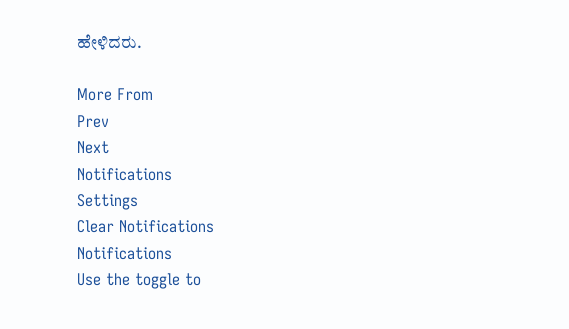ಹೇಳಿದರು.

More From
Prev
Next
Notifications
Settings
Clear Notifications
Notifications
Use the toggle to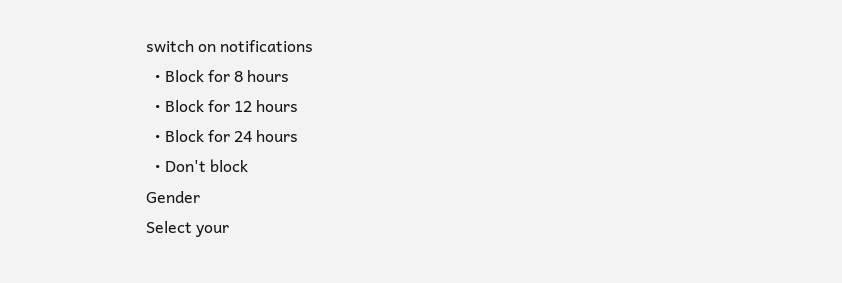switch on notifications
  • Block for 8 hours
  • Block for 12 hours
  • Block for 24 hours
  • Don't block
Gender
Select your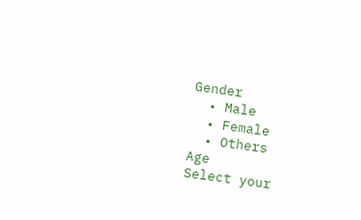Gender
  • Male
  • Female
  • Others
Age
Select your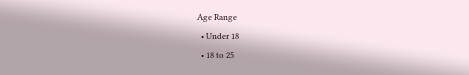Age Range
  • Under 18
  • 18 to 25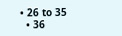• 26 to 35
  • 36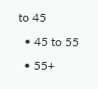to 45
  • 45 to 55
  • 55+